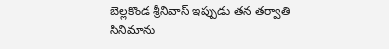బెల్లకొండ శ్రీనివాస్ ఇప్పుడు తన తర్వాతి సినిమాను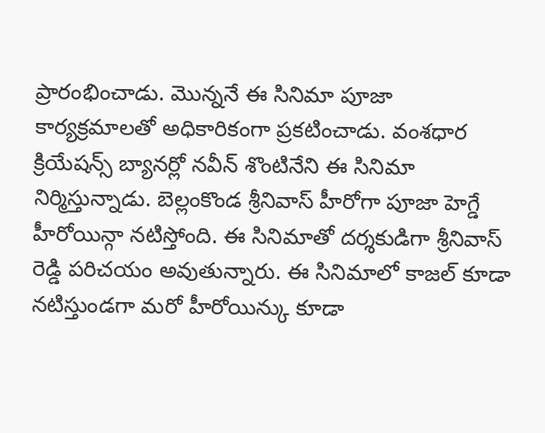ప్రారంభించాడు. మొన్ననే ఈ సినిమా పూజా కార్యక్రమాలతో అధికారికంగా ప్రకటించాడు. వంశధార క్రియేషన్స్ బ్యానర్లో నవీన్ శొంటినేని ఈ సినిమా నిర్మిస్తున్నాడు. బెల్లంకొండ శ్రీనివాస్ హీరోగా పూజా హెగ్డే హీరోయిన్గా నటిస్తోంది. ఈ సినిమాతో దర్శకుడిగా శ్రీనివాస్ రెడ్డి పరిచయం అవుతున్నారు. ఈ సినిమాలో కాజల్ కూడా నటిస్తుండగా మరో హీరోయిన్కు కూడా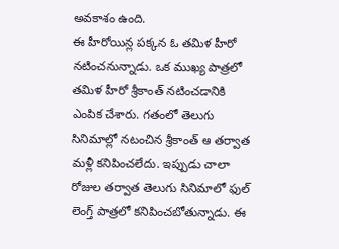అవకాశం ఉంది.
ఈ హీరోయిన్ల పక్కన ఓ తమిళ హీరో నటించనున్నాడు. ఒక ముఖ్య పాత్రలో తమిళ హీరో శ్రీకాంత్ నటించడానికి ఎంపిక చేశారు. గతంలో తెలుగు సినిమాల్లో నటంచిన శ్రీకాంత్ ఆ తర్వాత మళ్లీ కనిపించలేదు. ఇప్పుడు చాలా రోజుల తర్వాత తెలుగు సినిమాలో ఫుల్ లెంగ్త్ పాత్రలో కనిపించబోతున్నాడు. ఈ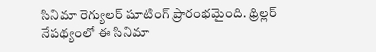సినిమా రెగ్యులర్ షూటింగ్ ప్రారంభమైంది. థ్రిల్లర్ నేపథ్యంలో ఈ సినిమా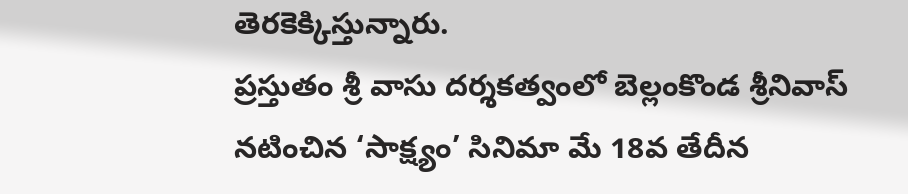తెరకెక్కిస్తున్నారు.
ప్రస్తుతం శ్రీ వాసు దర్శకత్వంలో బెల్లంకొండ శ్రీనివాస్ నటించిన ‘సాక్ష్యం’ సినిమా మే 18వ తేదీన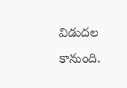విడుదల కానుంది.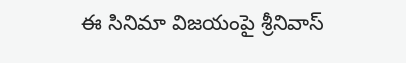ఈ సినిమా విజయంపై శ్రీనివాస్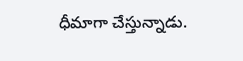ధీమాగా చేస్తున్నాడు.